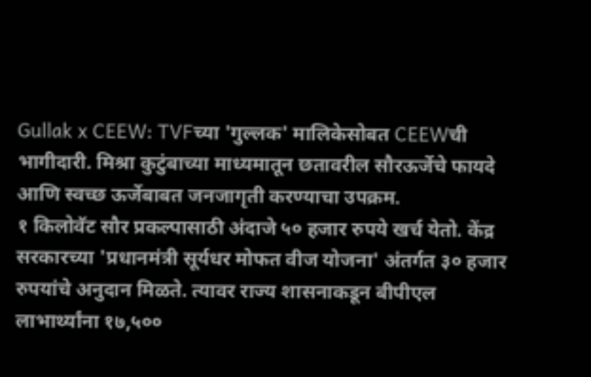Gullak x CEEW: TVFच्या 'गुल्लक' मालिकेसोबत CEEWची भागीदारी. मिश्रा कुटुंबाच्या माध्यमातून छतावरील सौरऊर्जेचे फायदे आणि स्वच्छ ऊर्जेबाबत जनजागृती करण्याचा उपक्रम.
१ किलोवॅट सौर प्रकल्पासाठी अंदाजे ५० हजार रुपये खर्च येतो. केंद्र सरकारच्या 'प्रधानमंत्री सूर्यधर मोफत वीज योजना' अंतर्गत ३० हजार रुपयांचे अनुदान मिळते. त्यावर राज्य शासनाकडून बीपीएल लाभार्थ्यांना १७,५००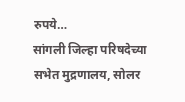रुपये…
सांगली जिल्हा परिषदेच्या सभेत मुद्रणालय, सोलर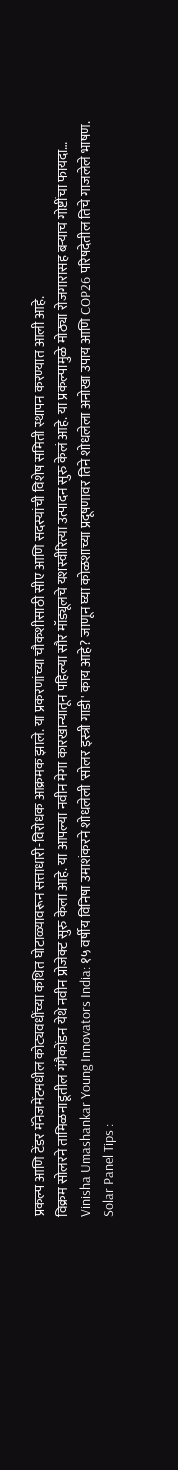प्रकल्प आणि टेंडर मॅनेजमेंटमधील कोट्यवधींच्या कथित घोटाळ्यावरून सत्ताधारी-विरोधक आक्रमक झाले. या प्रकरणांच्या चौकशीसाठी सीए आणि सदस्यांची विशेष समिती स्थापन करण्यात आली आहे.
विक्रम सोलरने तामिळनाडूतील गंगैकोंडन येथे नवीन प्रोजेक्ट सुरु केला आहे. या आपल्या नवीन मेगा कारखान्यातून पहिल्या सौर मॉड्यूलचे यशस्वीरित्या उत्पादन सुरु केलं आहे. या प्रकल्पामुळे मोठ्या रोजगारासह बऱ्याच गोष्टींचा फायदा…
Vinisha Umashankar Young Innovators India: १५ वर्षीय विनिषा उमाशंकरने शोधलेली 'सोलर इस्त्री गाडी' काय आहे? जाणून घ्या कोळशाच्या प्रदूषणावर तिने शोधलेला अनोखा उपाय आणि COP26 परिषदेतील तिचे गाजलेले भाषण.
Solar Panel Tips :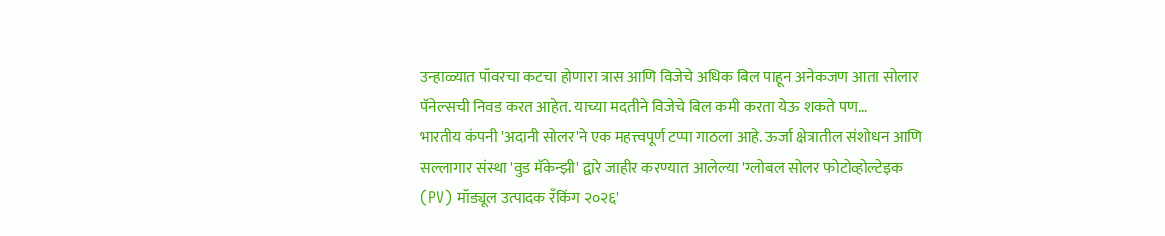उन्हाळ्यात पॉवरचा कटचा होणारा त्रास आणि विजेचे अधिक बिल पाहून अनेकजण आता सोलार पॅनेल्सची निवड करत आहेत. याच्या मदतीने विजेचे बिल कमी करता येऊ शकते पण…
भारतीय कंपनी 'अदानी सोलर'ने एक महत्त्वपूर्ण टप्पा गाठला आहे. ऊर्जा क्षेत्रातील संशोधन आणि सल्लागार संस्था 'वुड मॅकेन्झी' द्वारे जाहीर करण्यात आलेल्या 'ग्लोबल सोलर फोटोव्होल्टेइक (PV) मॉड्यूल उत्पादक रँकिंग २०२६'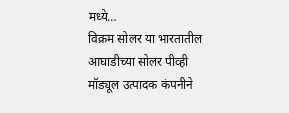मध्ये…
विक्रम सोलर या भारतातील आघाडीच्या सोलर पीव्ही मॉड्यूल उत्पादक कंपनीने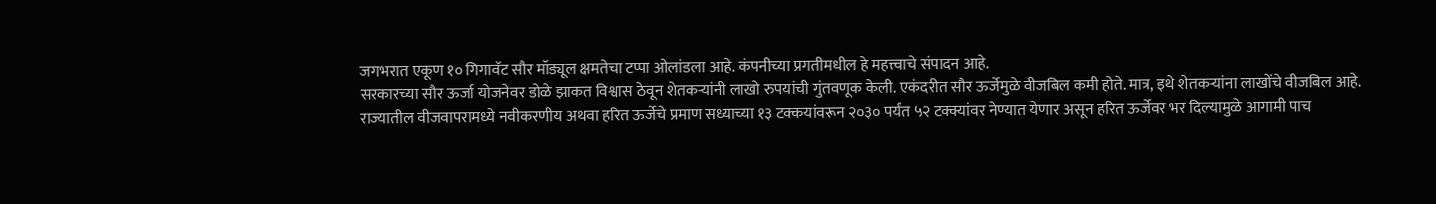जगभरात एकूण १० गिगावॅट सौर मॉड्यूल क्षमतेचा टप्पा ओलांडला आहे. कंपनीच्या प्रगतीमधील हे महत्त्वाचे संपादन आहे.
सरकारच्या सौर ऊर्जा योजनेवर डोळे झाकत विश्वास ठेवून शेतकऱ्यांनी लाखो रुपयांची गुंतवणूक केली. एकंदरीत सौर ऊर्जेमुळे वीजबिल कमी होते. मात्र, इथे शेतकऱ्यांना लाखोंचे वीजबिल आहे.
राज्यातील वीजवापरामध्ये नवीकरणीय अथवा हरित ऊर्जेचे प्रमाण सध्याच्या १३ टक्कयांवरून २०३० पर्यंत ५२ टक्क्यांवर नेण्यात येणार असून हरित ऊर्जेवर भर दिल्यामुळे आगामी पाच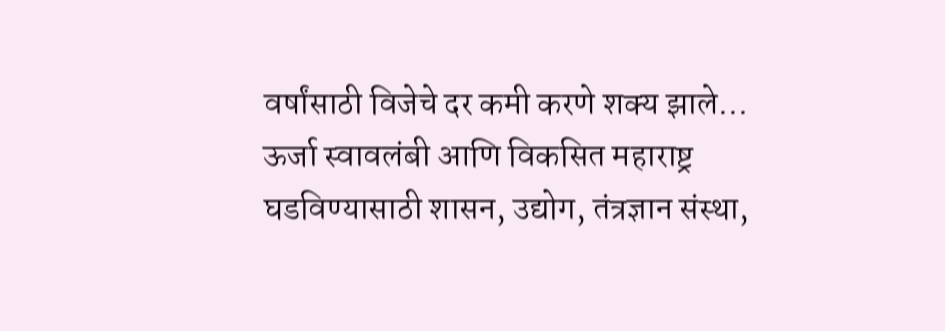वर्षांसाठी विजेचे दर कमी करणे शक्य झाले…
ऊर्जा स्वावलंबी आणि विकसित महाराष्ट्र घडविण्यासाठी शासन, उद्योग, तंत्रज्ञान संस्था,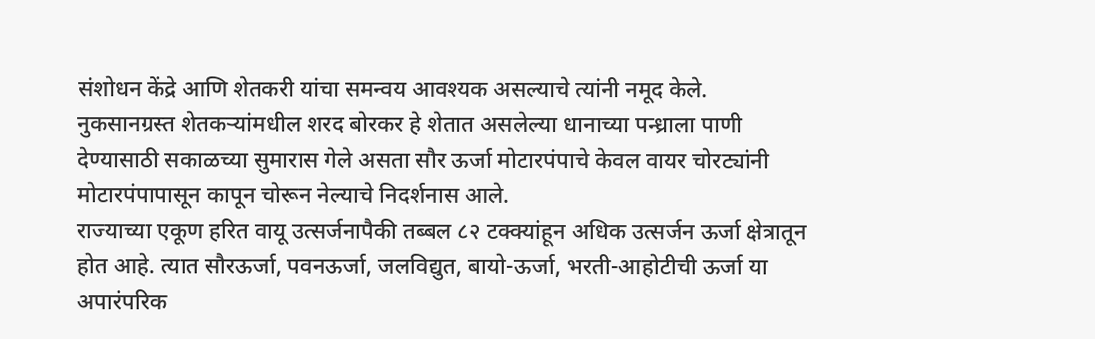संशोधन केंद्रे आणि शेतकरी यांचा समन्वय आवश्यक असल्याचे त्यांनी नमूद केले.
नुकसानग्रस्त शेतकऱ्यांमधील शरद बोरकर हे शेतात असलेल्या धानाच्या पन्ध्राला पाणी देण्यासाठी सकाळच्या सुमारास गेले असता सौर ऊर्जा मोटारपंपाचे केवल वायर चोरट्यांनी मोटारपंपापासून कापून चोरून नेल्याचे निदर्शनास आले.
राज्याच्या एकूण हरित वायू उत्सर्जनापैकी तब्बल ८२ टक्क्यांहून अधिक उत्सर्जन ऊर्जा क्षेत्रातून होत आहे. त्यात सौरऊर्जा, पवनऊर्जा, जलविद्युत, बायो-ऊर्जा, भरती-आहोटीची ऊर्जा या अपारंपरिक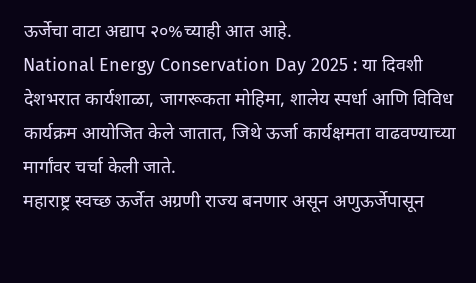ऊर्जेचा वाटा अद्याप २०%च्याही आत आहे.
National Energy Conservation Day 2025 : या दिवशी देशभरात कार्यशाळा, जागरूकता मोहिमा, शालेय स्पर्धा आणि विविध कार्यक्रम आयोजित केले जातात, जिथे ऊर्जा कार्यक्षमता वाढवण्याच्या मार्गांवर चर्चा केली जाते.
महाराष्ट्र स्वच्छ ऊर्जेत अग्रणी राज्य बनणार असून अणुऊर्जेपासून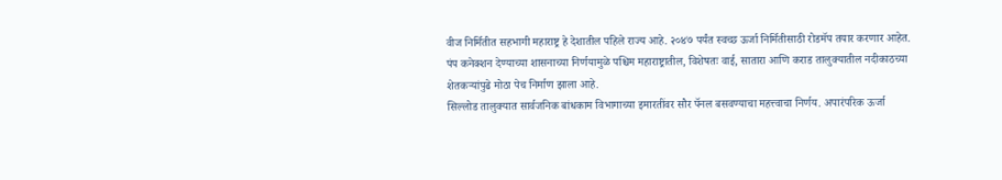वीज निर्मितीत सहभागी महाराष्ट्र हे देशातील पहिले राज्य आहे. २०४७ पर्यंत स्वच्छ ऊर्जा निर्मितीसाठी रोडमॅप तयार करणार आहेत.
पंप कनेक्शन देण्याच्या शासनाच्या निर्णयामुळे पश्चिम महाराष्ट्रातील, विशेषतः वाई, सातारा आणि कराड तालुक्यातील नदीकाठच्या शेतकऱ्यांपुढे मोठा पेच निर्माण झाला आहे.
सिल्लोड तालुक्यात सार्वजनिक बांधकाम विभागाच्या इमारतींवर सौर पॅनल बसवण्याचा महत्त्वाचा निर्णय. अपारंपरिक ऊर्जा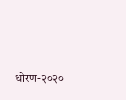धोरण-२०२०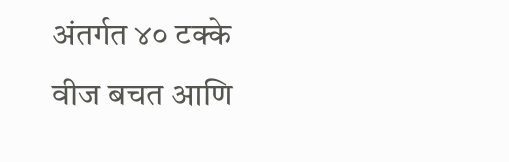अंतर्गत ४० टक्के वीज बचत आणि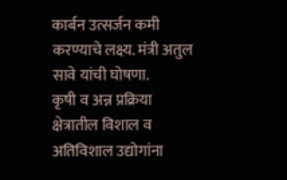कार्बन उत्सर्जन कमी करण्याचे लक्ष्य. मंत्री अतुल सावे यांची घोषणा.
कृषी व अन्न प्रक्रिया क्षेत्रातील विशाल व अतिविशाल उद्योगांना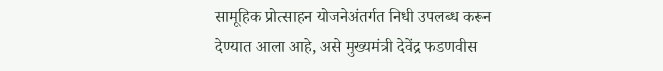सामूहिक प्रोत्साहन योजनेअंतर्गत निधी उपलब्ध करून देण्यात आला आहे, असे मुख्यमंत्री देवेंद्र फडणवीस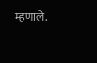म्हणाले.